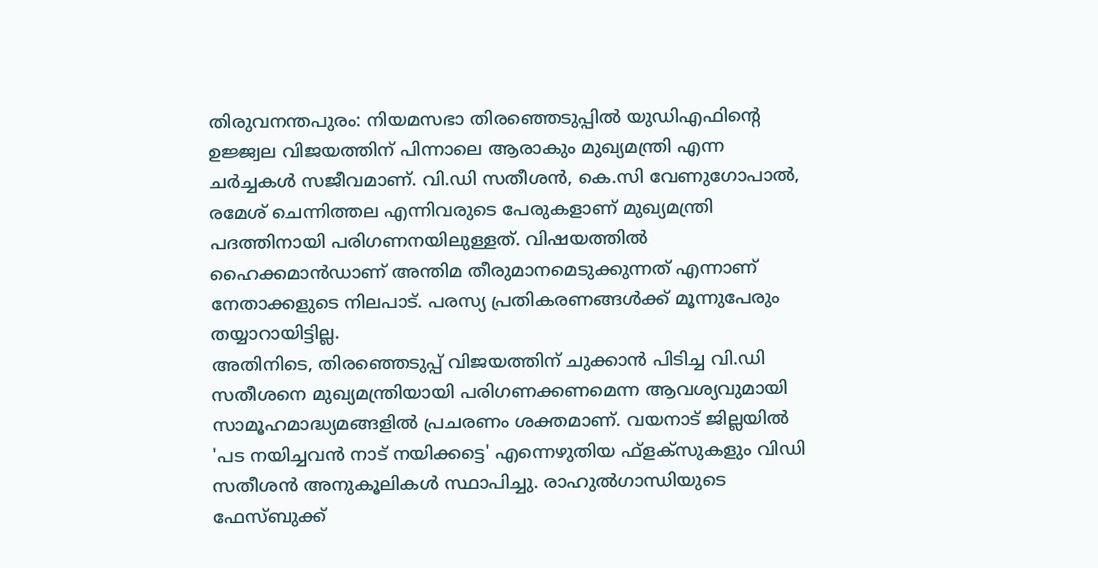തിരുവനന്തപുരം: നിയമസഭാ തിരഞ്ഞെടുപ്പിൽ യുഡിഎഫിന്റെ ഉജ്ജ്വല വിജയത്തിന് പിന്നാലെ ആരാകും മുഖ്യമന്ത്രി എന്ന ചർച്ചകൾ സജീവമാണ്. വി.ഡി സതീശൻ, കെ.സി വേണുഗോപാൽ, രമേശ് ചെന്നിത്തല എന്നിവരുടെ പേരുകളാണ് മുഖ്യമന്ത്രി പദത്തിനായി പരിഗണനയിലുള്ളത്. വിഷയത്തിൽ ഹൈക്കമാൻഡാണ് അന്തിമ തീരുമാനമെടുക്കുന്നത് എന്നാണ് നേതാക്കളുടെ നിലപാട്. പരസ്യ പ്രതികരണങ്ങൾക്ക് മൂന്നുപേരും തയ്യാറായിട്ടില്ല.
അതിനിടെ, തിരഞ്ഞെടുപ്പ് വിജയത്തിന് ചുക്കാൻ പിടിച്ച വി.ഡി സതീശനെ മുഖ്യമന്ത്രിയായി പരിഗണക്കണമെന്ന ആവശ്യവുമായി സാമൂഹമാദ്ധ്യമങ്ങളിൽ പ്രചരണം ശക്തമാണ്. വയനാട് ജില്ലയിൽ 'പട നയിച്ചവൻ നാട് നയിക്കട്ടെ' എന്നെഴുതിയ ഫ്ളക്സുകളും വിഡി സതീശൻ അനുകൂലികൾ സ്ഥാപിച്ചു. രാഹുൽഗാന്ധിയുടെ ഫേസ്ബുക്ക്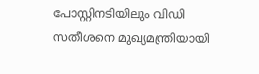പോസ്റ്റിനടിയിലും വിഡി സതീശനെ മുഖ്യമന്ത്രിയായി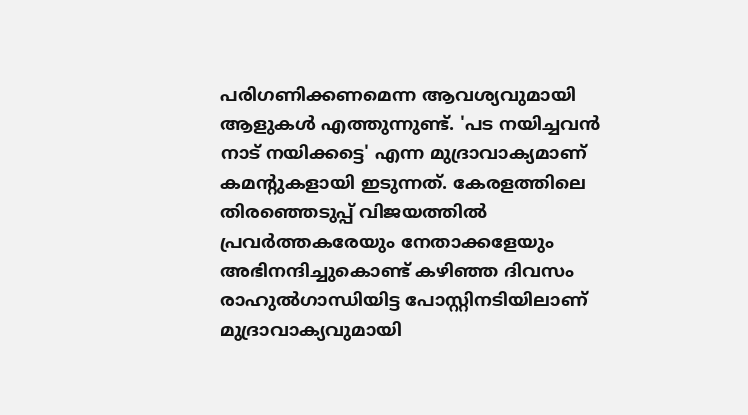പരിഗണിക്കണമെന്ന ആവശ്യവുമായി ആളുകൾ എത്തുന്നുണ്ട്. 'പട നയിച്ചവൻ നാട് നയിക്കട്ടെ' എന്ന മുദ്രാവാക്യമാണ് കമന്റുകളായി ഇടുന്നത്. കേരളത്തിലെ തിരഞ്ഞെടുപ്പ് വിജയത്തിൽ പ്രവർത്തകരേയും നേതാക്കളേയും അഭിനന്ദിച്ചുകൊണ്ട് കഴിഞ്ഞ ദിവസം രാഹുൽഗാന്ധിയിട്ട പോസ്റ്റിനടിയിലാണ് മുദ്രാവാക്യവുമായി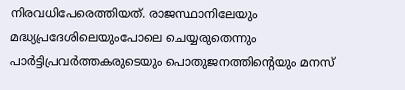നിരവധിപേരെത്തിയത്. രാജസ്ഥാനിലേയും മദ്ധ്യപ്രദേശിലെയുംപോലെ ചെയ്യരുതെന്നും പാർട്ടിപ്രവർത്തകരുടെയും പൊതുജനത്തിന്റെയും മനസ്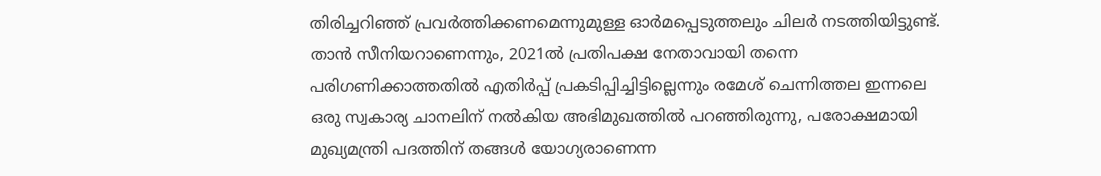തിരിച്ചറിഞ്ഞ് പ്രവർത്തിക്കണമെന്നുമുള്ള ഓർമപ്പെടുത്തലും ചിലർ നടത്തിയിട്ടുണ്ട്.
താൻ സീനിയറാണെന്നും, 2021ൽ പ്രതിപക്ഷ നേതാവായി തന്നെ പരിഗണിക്കാത്തതിൽ എതിർപ്പ് പ്രകടിപ്പിച്ചിട്ടില്ലെന്നും രമേശ് ചെന്നിത്തല ഇന്നലെ ഒരു സ്വകാര്യ ചാനലിന് നൽകിയ അഭിമുഖത്തിൽ പറഞ്ഞിരുന്നു, പരോക്ഷമായി മുഖ്യമന്ത്രി പദത്തിന് തങ്ങൾ യോഗ്യരാണെന്ന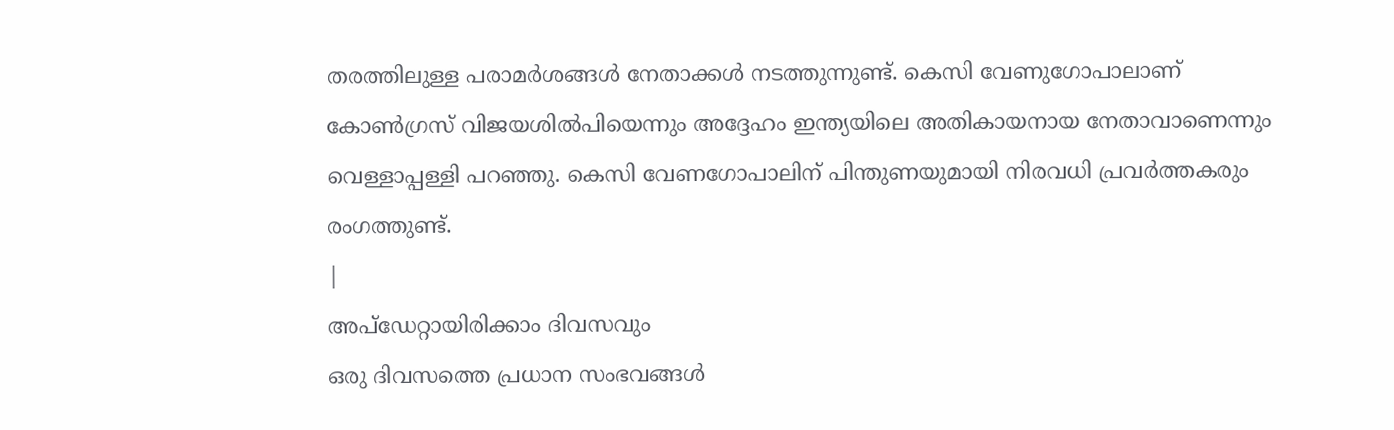തരത്തിലുള്ള പരാമർശങ്ങൾ നേതാക്കൾ നടത്തുന്നുണ്ട്. കെസി വേണുഗോപാലാണ് കോൺഗ്രസ് വിജയശിൽപിയെന്നും അദ്ദേഹം ഇന്ത്യയിലെ അതികായനായ നേതാവാണെന്നും വെള്ളാപ്പള്ളി പറഞ്ഞു. കെസി വേണഗോപാലിന് പിന്തുണയുമായി നിരവധി പ്രവർത്തകരും രംഗത്തുണ്ട്.
|
അപ്ഡേറ്റായിരിക്കാം ദിവസവും
ഒരു ദിവസത്തെ പ്രധാന സംഭവങ്ങൾ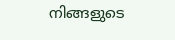നിങ്ങളുടെ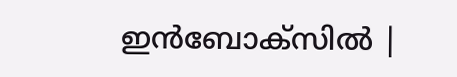ഇൻബോക്സിൽ |